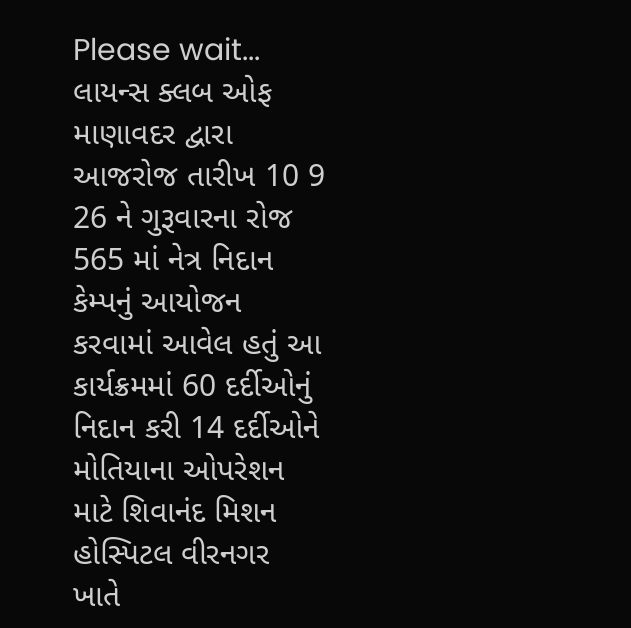Please wait...
લાયન્સ ક્લબ ઓફ માણાવદર દ્વારા આજરોજ તારીખ 10 9 26 ને ગુરૂવારના રોજ 565 માં નેત્ર નિદાન કેમ્પનું આયોજન કરવામાં આવેલ હતું આ કાર્યક્રમમાં 60 દર્દીઓનું નિદાન કરી 14 દર્દીઓને મોતિયાના ઓપરેશન માટે શિવાનંદ મિશન હોસ્પિટલ વીરનગર ખાતે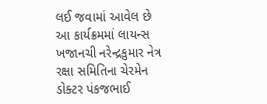લઈ જવામાં આવેલ છે આ કાર્યક્રમમાં લાયન્સ ખજાનચી નરેન્દ્રકુમાર નેત્ર રક્ષા સમિતિના ચેરમેન ડોક્ટર પંકજભાઈ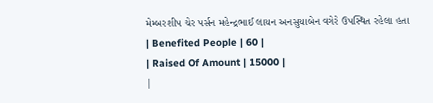મેમ્બરશીપ ચેર પર્સન મહેન્દ્રભાઈ લાયન અનસુયાબેન વગેરે ઉપસ્થિત રહેલા હતા
| Benefited People | 60 |
| Raised Of Amount | 15000 |
|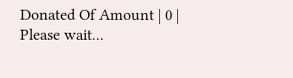Donated Of Amount | 0 |
Please wait...